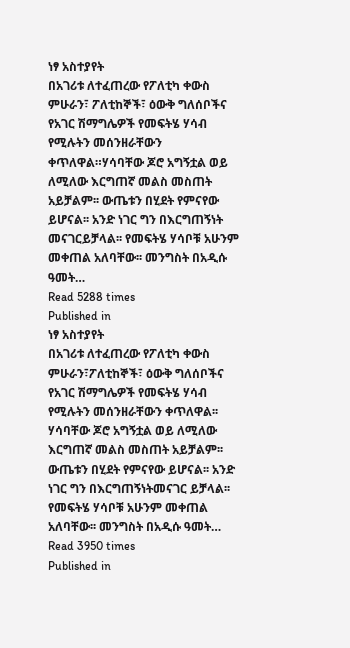ነፃ አስተያየት
በአገሪቱ ለተፈጠረው የፖለቲካ ቀውስ ምሁራን፣ ፖለቲከኞች፣ ዕውቅ ግለሰቦችና የአገር ሽማግሌዎች የመፍትሄ ሃሳብ የሚሉትን መሰንዘራቸውን ቀጥለዋል።ሃሳባቸው ጆሮ አግኝቷል ወይ ለሚለው እርግጠኛ መልስ መስጠት አይቻልም፡፡ ውጤቱን በሂደት የምናየው ይሆናል፡፡ አንድ ነገር ግን በእርግጠኝነት መናገርይቻላል፡፡ የመፍትሄ ሃሳቦቹ አሁንም መቀጠል አለባቸው፡፡ መንግስት በአዲሱ ዓመት…
Read 5288 times
Published in
ነፃ አስተያየት
በአገሪቱ ለተፈጠረው የፖለቲካ ቀውስ ምሁራን፣ፖለቲከኞች፣ ዕውቅ ግለሰቦችና የአገር ሽማግሌዎች የመፍትሄ ሃሳብ የሚሉትን መሰንዘራቸውን ቀጥለዋል፡፡ ሃሳባቸው ጆሮ አግኝቷል ወይ ለሚለው እርግጠኛ መልስ መስጠት አይቻልም፡፡ ውጤቱን በሂደት የምናየው ይሆናል፡፡ አንድ ነገር ግን በእርግጠኝነትመናገር ይቻላል፡፡ የመፍትሄ ሃሳቦቹ አሁንም መቀጠል አለባቸው፡፡ መንግስት በአዲሱ ዓመት…
Read 3950 times
Published in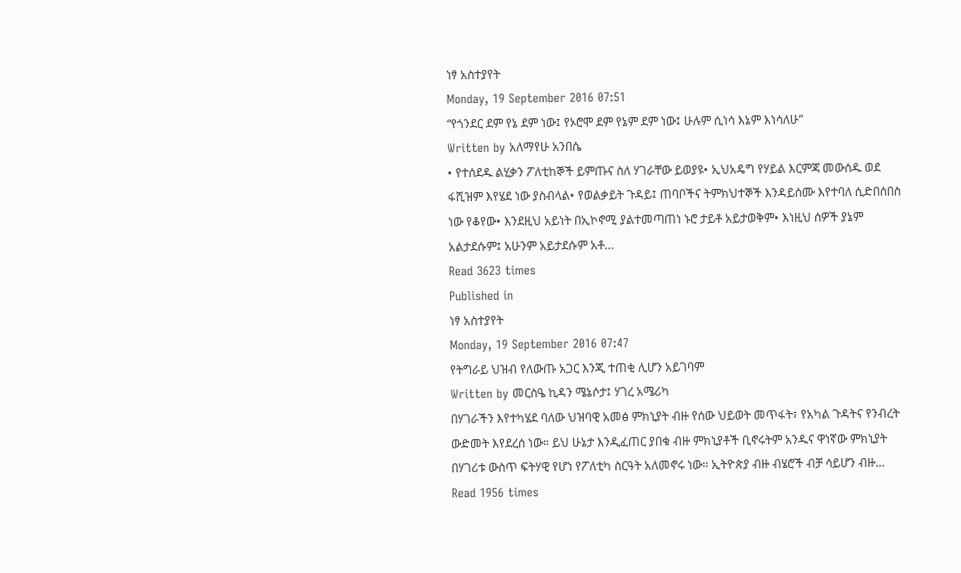ነፃ አስተያየት
Monday, 19 September 2016 07:51
“የጎንደር ደም የኔ ደም ነው፤ የኦሮሞ ደም የኔም ደም ነው፤ ሁሉም ሲነሳ እኔም እነሳለሁ”
Written by አለማየሁ አንበሴ
• የተሰደዱ ልሂቃን ፖለቲከኞች ይምጡና ስለ ሃገራቸው ይወያዩ• ኢህአዴግ የሃይል እርምጃ መውሰዱ ወደ ፋሺዝም እየሄደ ነው ያስብላል• የወልቃይት ጉዳይ፤ ጠባቦችና ትምክህተኞች እንዳይሰሙ እየተባለ ሲድበሰበስ ነው የቆየው• እንደዚህ አይነት በኢኮኖሚ ያልተመጣጠነ ኑሮ ታይቶ አይታወቅም• እነዚህ ሰዎች ያኔም አልታደሱም፤ አሁንም አይታደሱም አቶ…
Read 3623 times
Published in
ነፃ አስተያየት
Monday, 19 September 2016 07:47
የትግራይ ህዝብ የለውጡ አጋር እንጂ ተጠቂ ሊሆን አይገባም
Written by መርስዔ ኪዳን ሜኔሶታ፤ ሃገረ አሜሪካ
በሃገራችን እየተካሄደ ባለው ህዝባዊ አመፅ ምክኒያት ብዙ የሰው ህይወት መጥፋት፣ የአካል ጉዳትና የንብረት ውድመት እየደረሰ ነው። ይህ ሁኔታ እንዲፈጠር ያበቁ ብዙ ምክኒያቶች ቢኖሩትም አንዱና ዋነኛው ምክኒያት በሃገሪቱ ውስጥ ፍትሃዊ የሆነ የፖለቲካ ስርዓት አለመኖሩ ነው። ኢትዮጵያ ብዙ ብሄሮች ብቻ ሳይሆን ብዙ…
Read 1956 times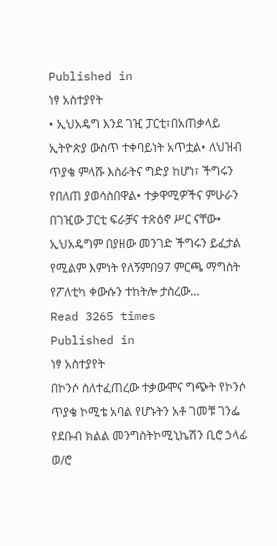Published in
ነፃ አስተያየት
• ኢህአዴግ እንደ ገዢ ፓርቲ፣በአጠቃላይ ኢትዮጵያ ውስጥ ተቀባይነት አጥቷል• ለህዝብ ጥያቄ ምላሹ እስራትና ግድያ ከሆነ፣ ችግሩን የበለጠ ያወሳስበዋል• ተቃዋሚዎችና ምሁራን በገዢው ፓርቲ ፍራቻና ተጽዕኖ ሥር ናቸው• ኢህአዴግም በያዘው መንገድ ችግሩን ይፈታል የሚልም እምነት የለኝምበ97 ምርጫ ማግስት የፖለቲካ ቀውሱን ተከትሎ ታስረው…
Read 3265 times
Published in
ነፃ አስተያየት
በኮንሶ ስለተፈጠረው ተቃውሞና ግጭት የኮንሶ ጥያቄ ኮሚቴ አባል የሆኑትን አቶ ገመቹ ገንፌ የደቡብ ክልል መንግስትኮሚኒኬሽን ቢሮ ኃላፊ ወ/ሮ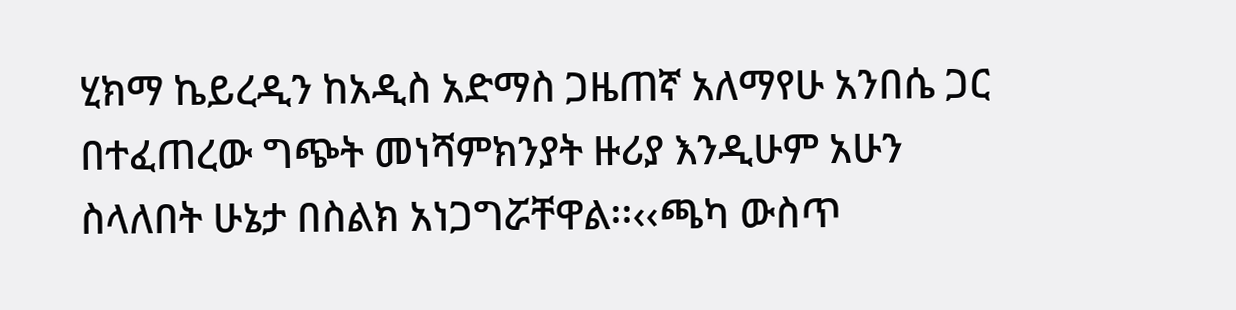ሂክማ ኬይረዲን ከአዲስ አድማስ ጋዜጠኛ አለማየሁ አንበሴ ጋር በተፈጠረው ግጭት መነሻምክንያት ዙሪያ እንዲሁም አሁን ስላለበት ሁኔታ በስልክ አነጋግሯቸዋል፡፡‹‹ጫካ ውስጥ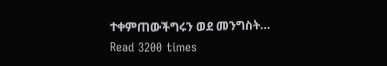ተቀምጠውችግሩን ወደ መንግስት…
Read 3200 times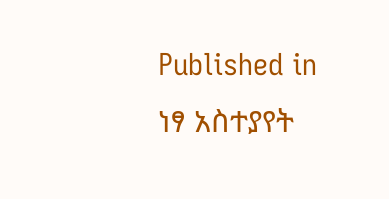Published in
ነፃ አስተያየት